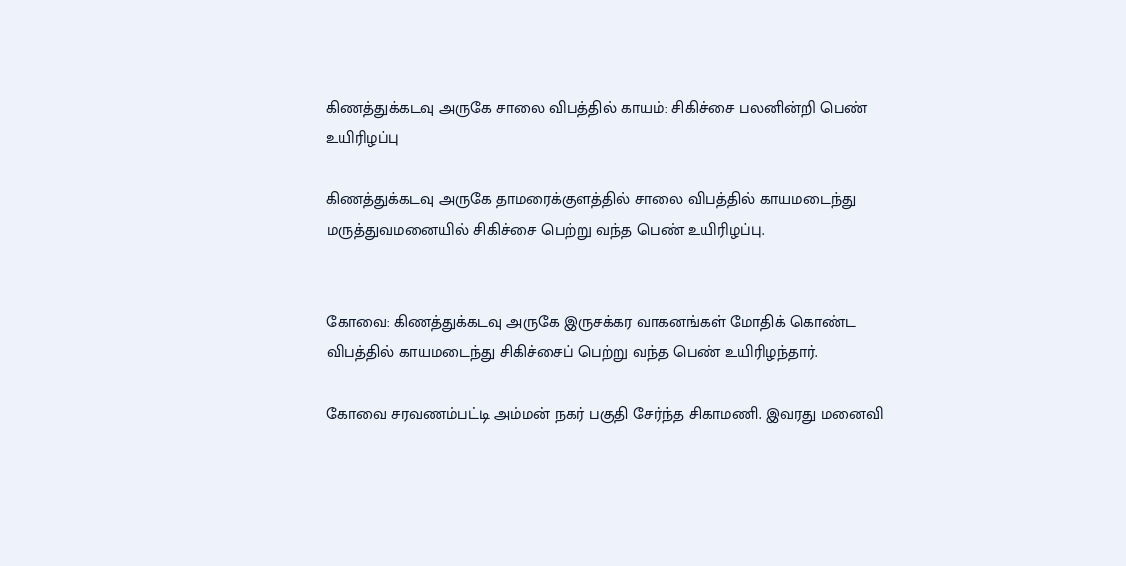கிணத்துக்கடவு அருகே சாலை விபத்தில் காயம்: சிகிச்சை பலனின்றி பெண் உயிரிழப்பு

கிணத்துக்கடவு அருகே தாமரைக்குளத்தில் சாலை விபத்தில் காயமடைந்து மருத்துவமனையில் சிகிச்சை பெற்று வந்த பெண் உயிரிழப்பு.


கோவை: கிணத்துக்கடவு அருகே இருசக்கர வாகனங்கள் மோதிக் கொண்ட விபத்தில் காயமடைந்து சிகிச்சைப் பெற்று வந்த பெண் உயிரிழந்தார்.

கோவை சரவணம்பட்டி அம்மன் நகர் பகுதி சேர்ந்த சிகாமணி. இவரது மனைவி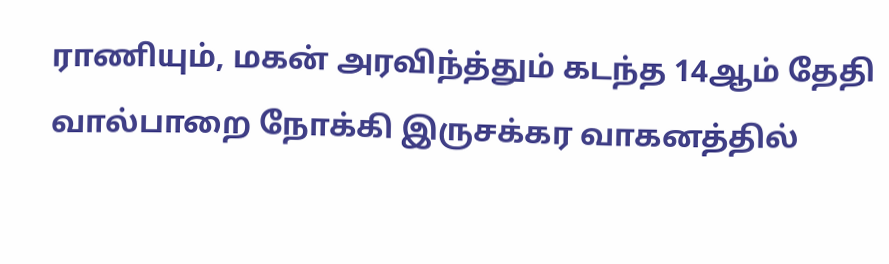ராணியும், மகன் அரவிந்த்தும் கடந்த 14ஆம் தேதி வால்பாறை நோக்கி இருசக்கர வாகனத்தில்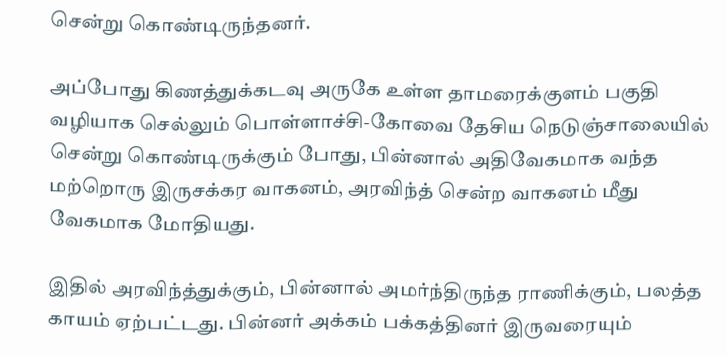சென்று கொண்டிருந்தனர்.

அப்போது கிணத்துக்கடவு அருகே உள்ள தாமரைக்குளம் பகுதி வழியாக செல்லும் பொள்ளாச்சி-கோவை தேசிய நெடுஞ்சாலையில் சென்று கொண்டிருக்கும் போது, பின்னால் அதிவேகமாக வந்த மற்றொரு இருசக்கர வாகனம், அரவிந்த் சென்ற வாகனம் மீது வேகமாக மோதியது.

இதில் அரவிந்த்துக்கும், பின்னால் அமர்ந்திருந்த ராணிக்கும், பலத்த காயம் ஏற்பட்டது. பின்னர் அக்கம் பக்கத்தினர் இருவரையும்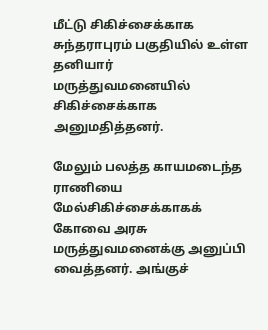மீட்டு சிகிச்சைக்காக சுந்தராபுரம் பகுதியில் உள்ள தனியார் மருத்துவமனையில் சிகிச்சைக்காக அனுமதித்தனர்.

மேலும் பலத்த காயமடைந்த ராணியை மேல்சிகிச்சைக்காகக் கோவை அரசு மருத்துவமனைக்கு அனுப்பி வைத்தனர். அங்குச்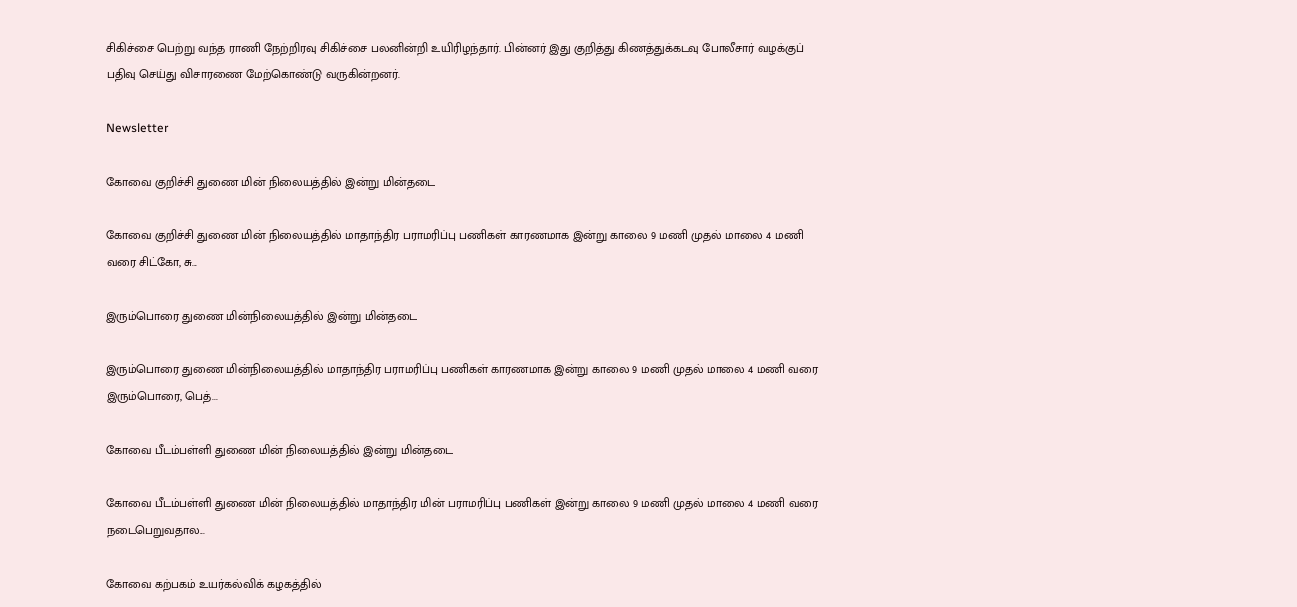சிகிச்சை பெற்று வந்த ராணி நேற்றிரவு சிகிச்சை பலனின்றி உயிரிழந்தார். பின்னர் இது குறித்து கிணத்துக்கடவு போலீசார் வழக்குப் பதிவு செய்து விசாரணை மேற்கொண்டு வருகின்றனர்.

Newsletter

கோவை குறிச்சி துணை மின் நிலையத்தில் இன்று மின்தடை

கோவை குறிச்சி துணை மின் நிலையத்தில் மாதாந்திர பராமரிப்பு பணிகள் காரணமாக இன்று காலை 9 மணி முதல் மாலை 4 மணி வரை சிட்கோ, சு...

இரும்பொரை துணை மின்நிலையத்தில் இன்று மின்தடை

இரும்பொரை துணை மின்நிலையத்தில் மாதாந்திர பராமரிப்பு பணிகள் காரணமாக இன்று காலை 9 மணி முதல் மாலை 4 மணி வரை இரும்பொரை, பெத்...

கோவை பீடம்பள்ளி துணை மின் நிலையத்தில் இன்று மின்தடை

கோவை பீடம்பள்ளி துணை மின் நிலையத்தில் மாதாந்திர மின் பராமரிப்பு பணிகள் இன்று காலை 9 மணி முதல் மாலை 4 மணி வரை நடைபெறுவதால...

கோவை கற்பகம் உயர்கல்விக் கழகத்தில்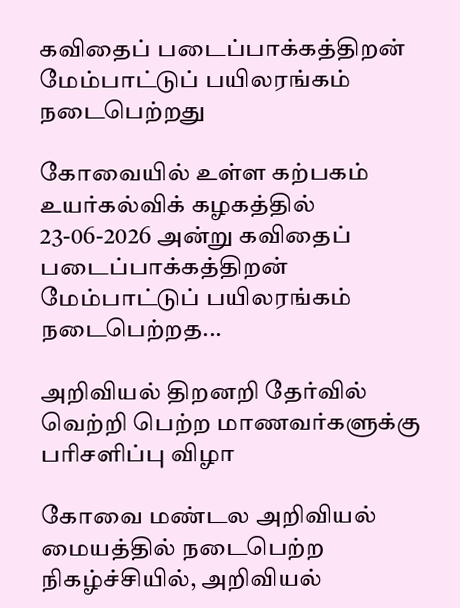கவிதைப் படைப்பாக்கத்திறன் மேம்பாட்டுப் பயிலரங்கம் நடைபெற்றது

கோவையில் உள்ள கற்பகம் உயர்கல்விக் கழகத்தில் 23-06-2026 அன்று கவிதைப் படைப்பாக்கத்திறன் மேம்பாட்டுப் பயிலரங்கம் நடைபெற்றத...

அறிவியல் திறனறி தேர்வில் வெற்றி பெற்ற மாணவர்களுக்கு பரிசளிப்பு விழா

கோவை மண்டல அறிவியல் மையத்தில் நடைபெற்ற நிகழ்ச்சியில், அறிவியல்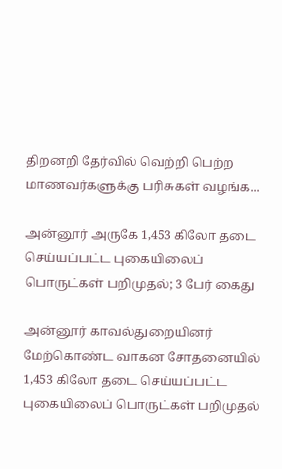திறனறி தேர்வில் வெற்றி பெற்ற மாணவர்களுக்கு பரிசுகள் வழங்க...

அன்னூர் அருகே 1,453 கிலோ தடை செய்யப்பட்ட புகையிலைப் பொருட்கள் பறிமுதல்; 3 பேர் கைது

அன்னூர் காவல்துறையினர் மேற்கொண்ட வாகன சோதனையில் 1,453 கிலோ தடை செய்யப்பட்ட புகையிலைப் பொருட்கள் பறிமுதல்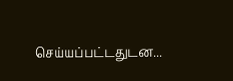செய்யப்பட்டதுடன...